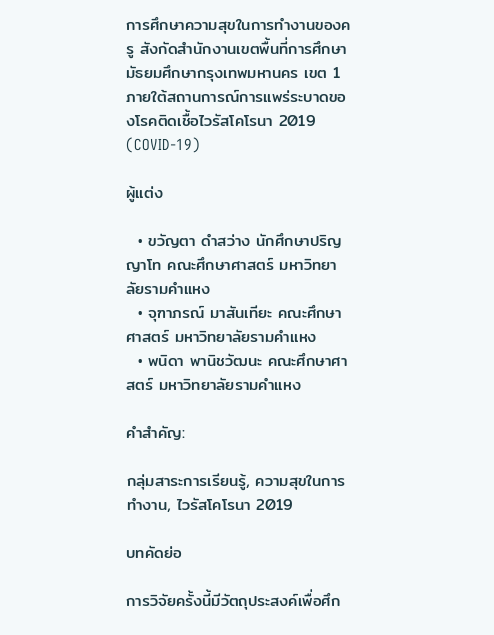การศึกษาความสุขในการทำงานของครู สังกัดสำนักงานเขตพื้นที่การศึกษามัธยมศึกษากรุงเทพมหานคร เขต 1 ภายใต้สถานการณ์การแพร่ระบาดของโรคติดเชื้อไวรัสโคโรนา 2019 (COVID-19)

ผู้แต่ง

  • ขวัญตา ดำสว่าง นักศึกษาปริญญาโท คณะศึกษาศาสตร์ มหาวิทยาลัยรามคำแหง
  • จุฑาภรณ์ มาสันเทียะ คณะศึกษาศาสตร์ มหาวิทยาลัยรามคำแหง
  • พนิดา พานิชวัฒนะ คณะศึกษาศาสตร์ มหาวิทยาลัยรามคำแหง

คำสำคัญ:

กลุ่มสาระการเรียนรู้, ความสุขในการทำงาน, ไวรัสโคโรนา 2019

บทคัดย่อ

การวิจัยครั้งนี้มีวัตถุประสงค์เพื่อศึก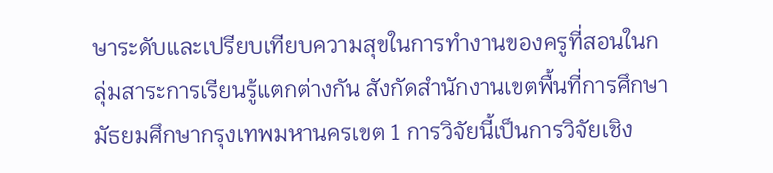ษาระดับและเปรียบเทียบความสุขในการทำงานของครูที่สอนในกลุ่มสาระการเรียนรู้แตกต่างกัน สังกัดสำนักงานเขตพื้นที่การศึกษามัธยมศึกษากรุงเทพมหานครเขต 1 การวิจัยนี้เป็นการวิจัยเชิง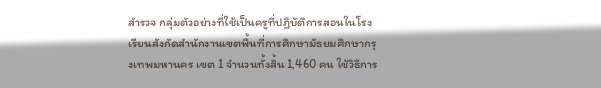สำรวจ กลุ่มตัวอย่างที่ใช้เป็นครูที่ปฏิบัติการสอนในโรงเรียนสังกัดสำนักงานเขตพื้นที่การศึกษามัธยมศึกษากรุงเทพมหานคร เขต 1 จำนวนทั้งสิ้น 1,460 คน ใช้วิธีการ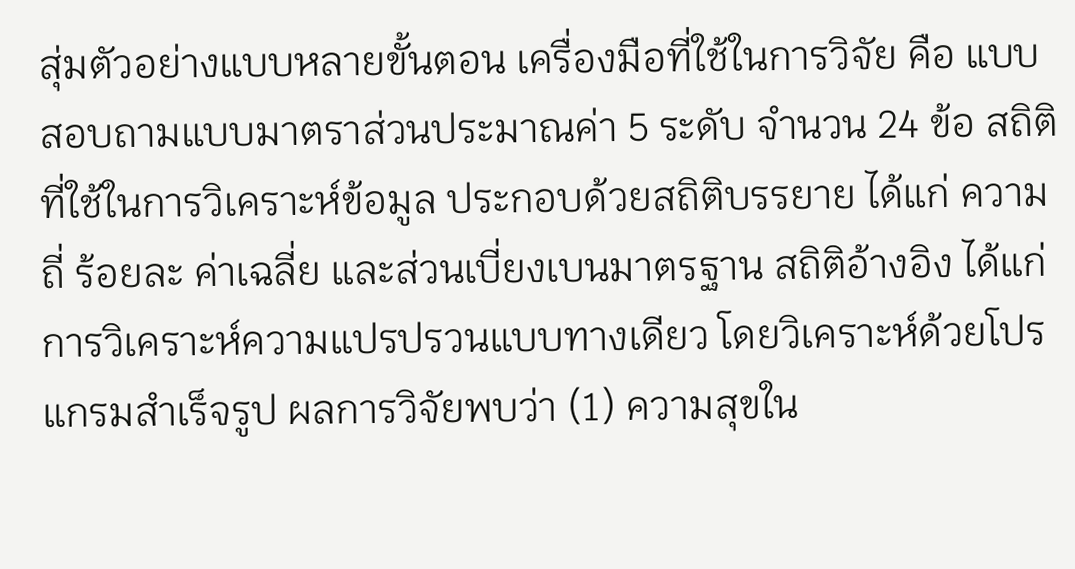สุ่มตัวอย่างแบบหลายขั้นตอน เครื่องมือที่ใช้ในการวิจัย คือ แบบสอบถามแบบมาตราส่วนประมาณค่า 5 ระดับ จำนวน 24 ข้อ สถิติที่ใช้ในการวิเคราะห์ข้อมูล ประกอบด้วยสถิติบรรยาย ได้แก่ ความถี่ ร้อยละ ค่าเฉลี่ย และส่วนเบี่ยงเบนมาตรฐาน สถิติอ้างอิง ได้แก่ การวิเคราะห์ความแปรปรวนแบบทางเดียว โดยวิเคราะห์ด้วยโปรแกรมสำเร็จรูป ผลการวิจัยพบว่า (1) ความสุขใน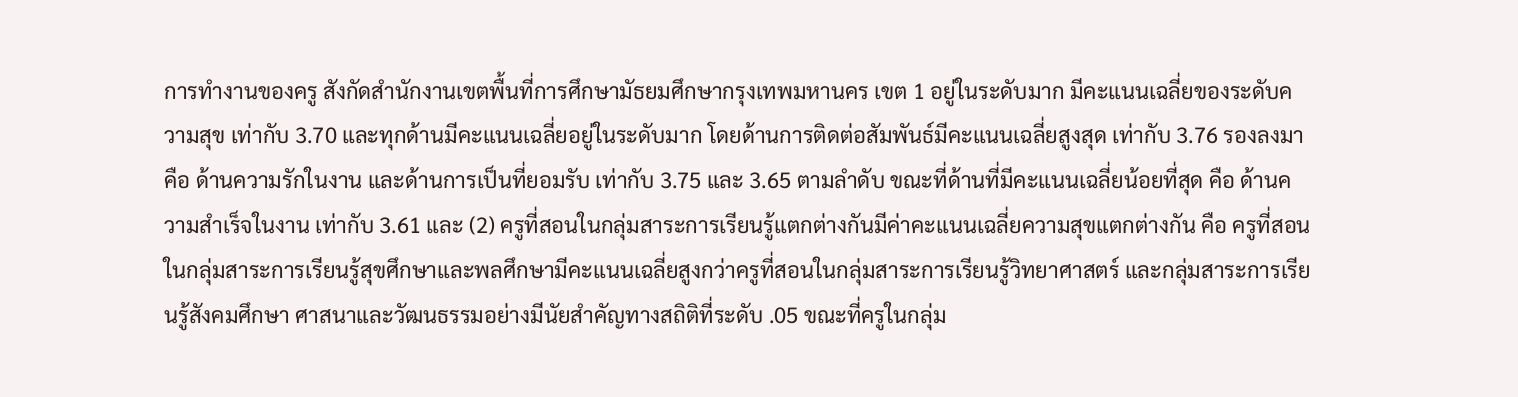การทำงานของครู สังกัดสำนักงานเขตพื้นที่การศึกษามัธยมศึกษากรุงเทพมหานคร เขต 1 อยู่ในระดับมาก มีคะแนนเฉลี่ยของระดับความสุข เท่ากับ 3.70 และทุกด้านมีคะแนนเฉลี่ยอยู่ในระดับมาก โดยด้านการติดต่อสัมพันธ์มีคะแนนเฉลี่ยสูงสุด เท่ากับ 3.76 รองลงมา คือ ด้านความรักในงาน และด้านการเป็นที่ยอมรับ เท่ากับ 3.75 และ 3.65 ตามลำดับ ขณะที่ด้านที่มีคะแนนเฉลี่ยน้อยที่สุด คือ ด้านความสำเร็จในงาน เท่ากับ 3.61 และ (2) ครูที่สอนในกลุ่มสาระการเรียนรู้แตกต่างกันมีค่าคะแนนเฉลี่ยความสุขแตกต่างกัน คือ ครูที่สอนในกลุ่มสาระการเรียนรู้สุขศึกษาและพลศึกษามีคะแนนเฉลี่ยสูงกว่าครูที่สอนในกลุ่มสาระการเรียนรู้วิทยาศาสตร์ และกลุ่มสาระการเรียนรู้สังคมศึกษา ศาสนาและวัฒนธรรมอย่างมีนัยสำคัญทางสถิติที่ระดับ .05 ขณะที่ครูในกลุ่ม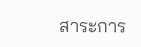สาระการ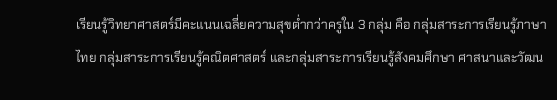เรียนรู้วิทยาศาสตร์มีคะแนนเฉลี่ยความสุขต่ำกว่าครูใน 3 กลุ่ม คือ กลุ่มสาระการเรียนรู้ภาษาไทย กลุ่มสาระการเรียนรู้คณิตศาสตร์ และกลุ่มสาระการเรียนรู้สังคมศึกษา ศาสนาและวัฒน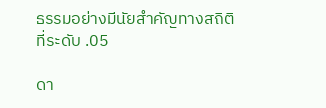ธรรมอย่างมีนัยสำคัญทางสถิติที่ระดับ .05

ดา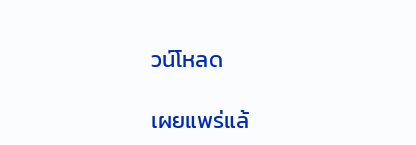วน์โหลด

เผยแพร่แล้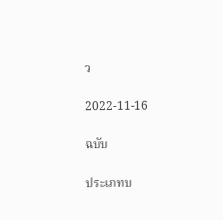ว

2022-11-16

ฉบับ

ประเภทบ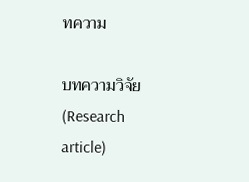ทความ

บทความวิจัย (Research article)